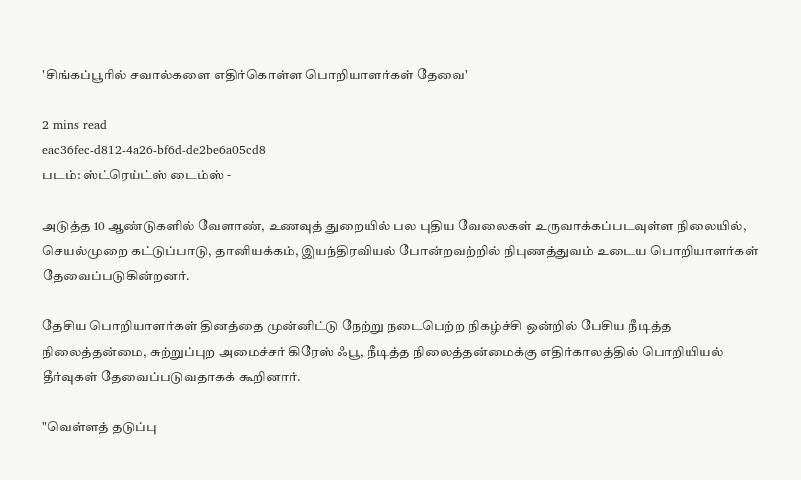'சிங்கப்பூரில் சவால்களை எதிர்கொள்ள பொறியாளர்கள் தேவை'

2 mins read
eac36fec-d812-4a26-bf6d-de2be6a05cd8
படம்: ஸ்ட்ரெய்ட்ஸ் டைம்ஸ் -

அடுத்த 10 ஆண்டுகளில் வேளாண், உணவுத் துறையில் பல புதிய வேலைகள் உருவாக்கப்படவுள்ள நிலையில், செயல்முறை கட்டுப்பாடு, தானியக்கம், இயந்திரவியல் போன்றவற்றில் நிபுணத்துவம் உடைய பொறியாளர்கள் தேவைப்படுகின்றனர்.

தேசிய பொறியாளர்கள் தினத்தை முன்னிட்டு நேற்று நடைபெற்ற நிகழ்ச்சி ஒன்றில் பேசிய நீடித்த நிலைத்தன்மை, சுற்றுப்புற அமைச்சர் கிரேஸ் ஃபூ, நீடித்த நிலைத்தன்மைக்கு எதிர்காலத்தில் பொறியியல் தீர்வுகள் தேவைப்படுவதாகக் கூறினார்.

"வெள்ளத் தடுப்பு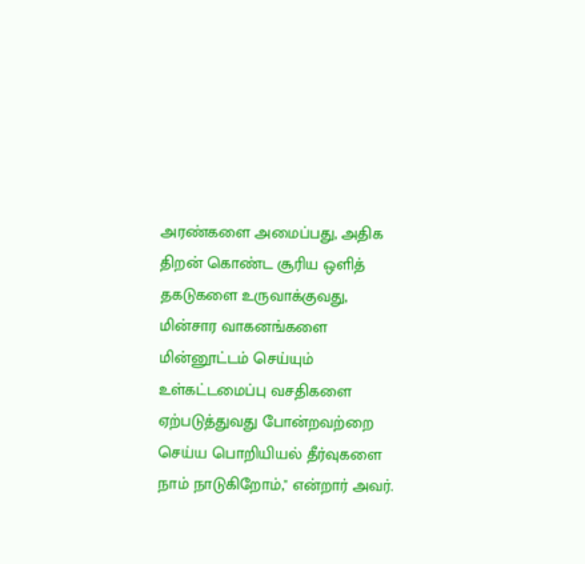அரண்களை அமைப்பது, அதிக திறன் கொண்ட சூரிய ஒளித் தகடுகளை உருவாக்குவது, மின்சார வாகனங்களை மின்னூட்டம் செய்யும் உள்கட்டமைப்பு வசதிகளை ஏற்படுத்துவது போன்றவற்றை செய்ய பொறியியல் தீர்வுகளை நாம் நாடுகிறோம்," என்றார் அவர்.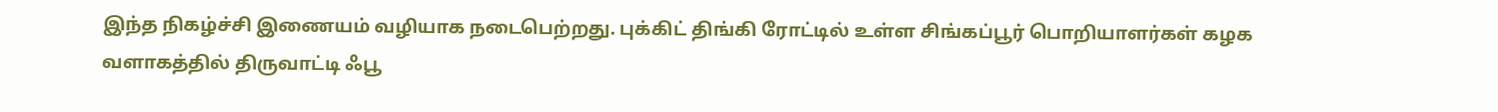இந்த நிகழ்ச்சி இணையம் வழியாக நடைபெற்றது. புக்கிட் திங்கி ரோட்டில் உள்ள சிங்கப்பூர் பொறியாளர்கள் கழக வளாகத்தில் திருவாட்டி ஃபூ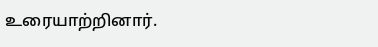உரையாற்றினார்.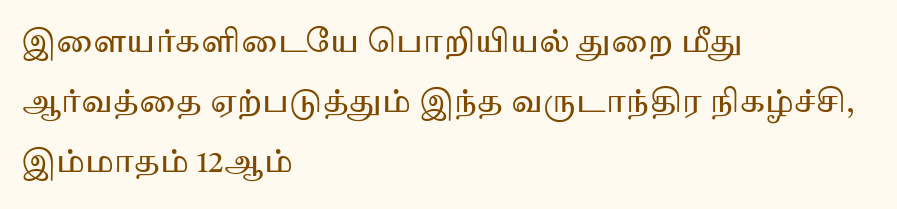இளையர்களிடையே பொறியியல் துறை மீது ஆர்வத்தை ஏற்படுத்தும் இந்த வருடாந்திர நிகழ்ச்சி, இம்மாதம் 12ஆம்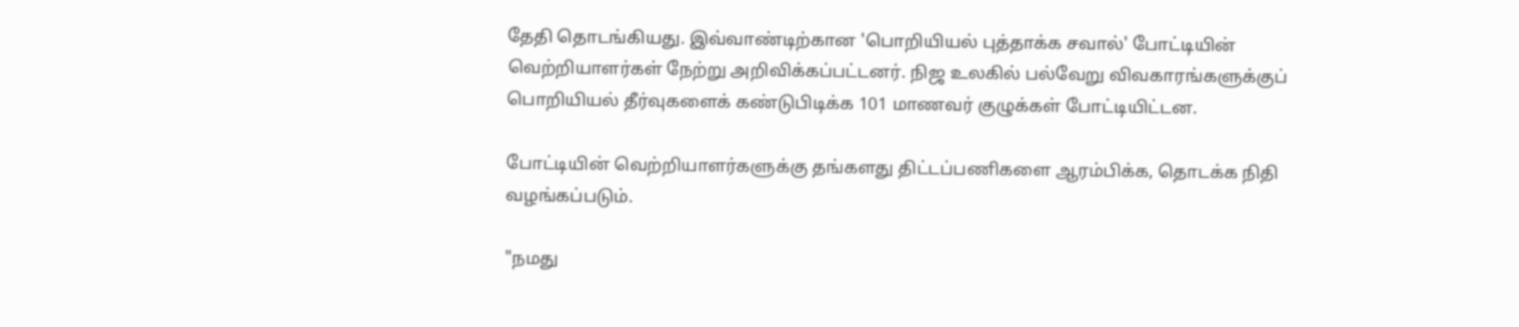தேதி தொடங்கியது. இவ்வாண்டிற்கான 'பொறியியல் புத்தாக்க சவால்' போட்டியின் வெற்றியாளர்கள் நேற்று அறிவிக்கப்பட்டனர். நிஜ உலகில் பல்வேறு விவகாரங்களுக்குப் பொறியியல் தீர்வுகளைக் கண்டுபிடிக்க 101 மாணவர் குழுக்கள் போட்டியிட்டன.

போட்டியின் வெற்றியாளர்களுக்கு தங்களது திட்டப்பணிகளை ஆரம்பிக்க, தொடக்க நிதி வழங்கப்படும்.

"நமது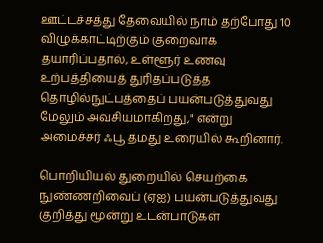ஊட்டச்சத்து தேவையில் நாம் தற்போது 10 விழுக்காட்டிற்கும் குறைவாக தயாரிப்பதால், உள்ளூர் உணவு உற்பத்தியைத் துரிதப்படுத்த தொழில்நுட்பத்தைப் பயன்படுத்துவது மேலும் அவசியமாகிறது," என்று அமைச்சர் ஃபூ தமது உரையில் கூறினார்.

பொறியியல் துறையில் செயற்கை நுண்ணறிவைப் (ஏஐ) பயன்படுத்துவது குறித்து மூன்று உடன்பாடுகள்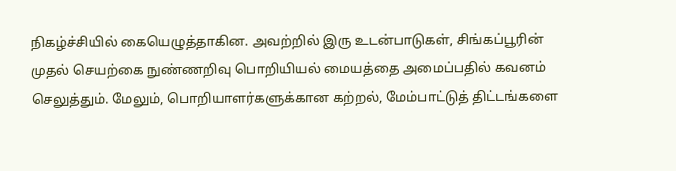நிகழ்ச்சியில் கையெழுத்தாகின. அவற்றில் இரு உடன்பாடுகள், சிங்கப்பூரின் முதல் செயற்கை நுண்ணறிவு பொறியியல் மையத்தை அமைப்பதில் கவனம் செலுத்தும். மேலும், பொறியாளர்களுக்கான கற்றல், மேம்பாட்டுத் திட்டங்களை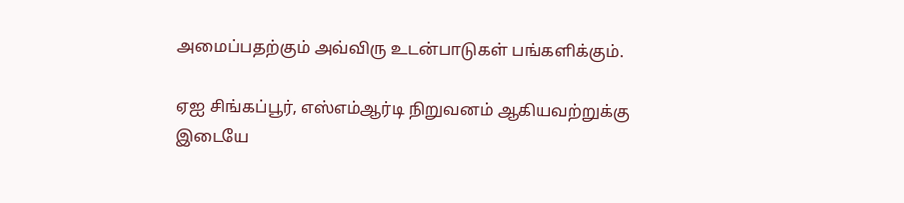அமைப்பதற்கும் அவ்விரு உடன்பாடுகள் பங்களிக்கும்.

ஏஐ சிங்கப்பூர், எஸ்எம்ஆர்டி நிறுவனம் ஆகியவற்றுக்கு இடையே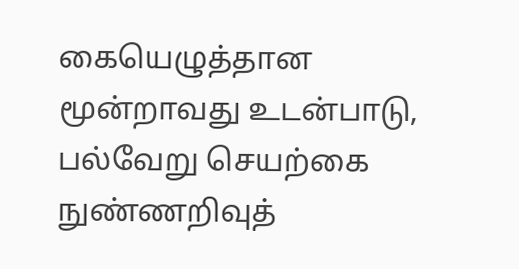கையெழுத்தான மூன்றாவது உடன்பாடு, பல்வேறு செயற்கை நுண்ணறிவுத்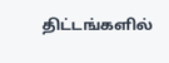திட்டங்களில்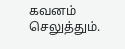கவனம் செலுத்தும்.